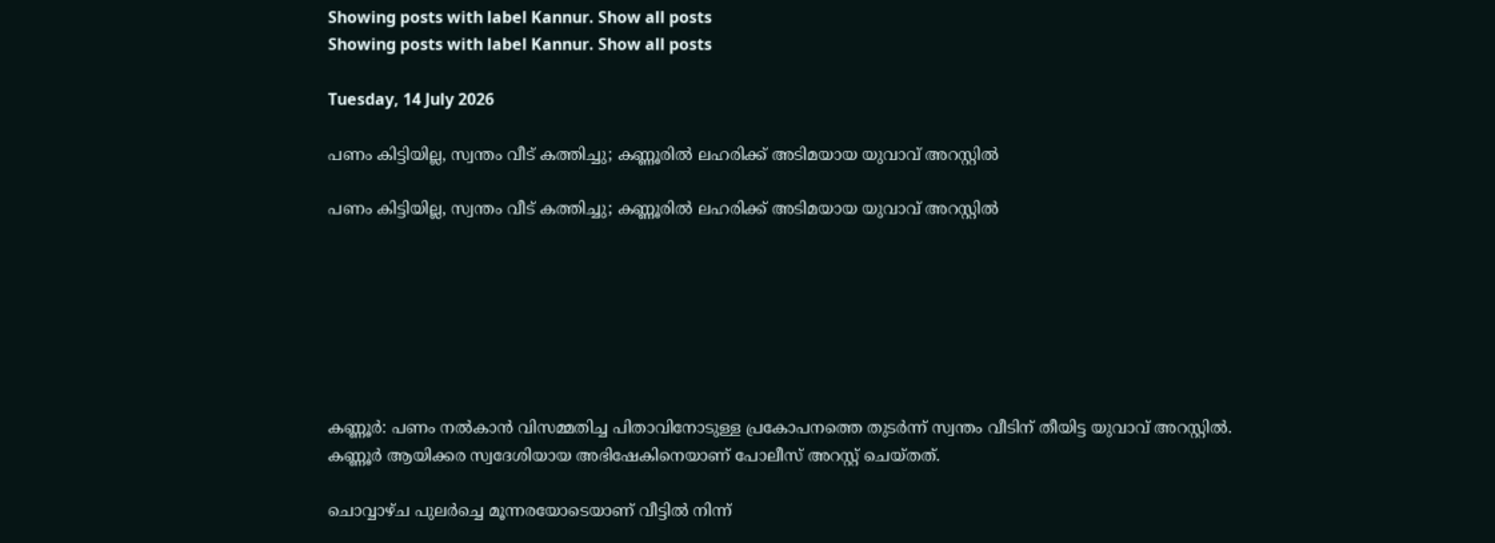Showing posts with label Kannur. Show all posts
Showing posts with label Kannur. Show all posts

Tuesday, 14 July 2026

പണം കിട്ടിയില്ല, സ്വന്തം വീട് കത്തിച്ചു; കണ്ണൂരിൽ ലഹരിക്ക് അടിമയായ യുവാവ് അറസ്റ്റിൽ

പണം കിട്ടിയില്ല, സ്വന്തം വീട് കത്തിച്ചു; കണ്ണൂരിൽ ലഹരിക്ക് അടിമയായ യുവാവ് അറസ്റ്റിൽ







കണ്ണൂർ: പണം നൽകാൻ വിസമ്മതിച്ച പിതാവിനോടുള്ള പ്രകോപനത്തെ തുടർന്ന് സ്വന്തം വീടിന് തീയിട്ട യുവാവ് അറസ്റ്റിൽ. കണ്ണൂർ ആയിക്കര സ്വദേശിയായ അഭിഷേകിനെയാണ് പോലീസ് അറസ്റ്റ് ചെയ്തത്.

ചൊവ്വാഴ്ച പുലർച്ചെ മൂന്നരയോടെയാണ് വീട്ടിൽ നിന്ന്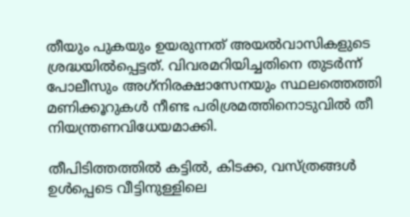തീയും പുകയും ഉയരുന്നത് അയൽവാസികളുടെ ശ്രദ്ധയിൽപ്പെട്ടത്. വിവരമറിയിച്ചതിനെ തുടർന്ന് പോലീസും അഗ്‌നിരക്ഷാസേനയും സ്ഥലത്തെത്തി മണിക്കൂറുകൾ നീണ്ട പരിശ്രമത്തിനൊടുവിൽ തീ നിയന്ത്രണവിധേയമാക്കി.

തീപിടിത്തത്തിൽ കട്ടിൽ, കിടക്ക, വസ്ത്രങ്ങൾ ഉൾപ്പെടെ വീട്ടിനുള്ളിലെ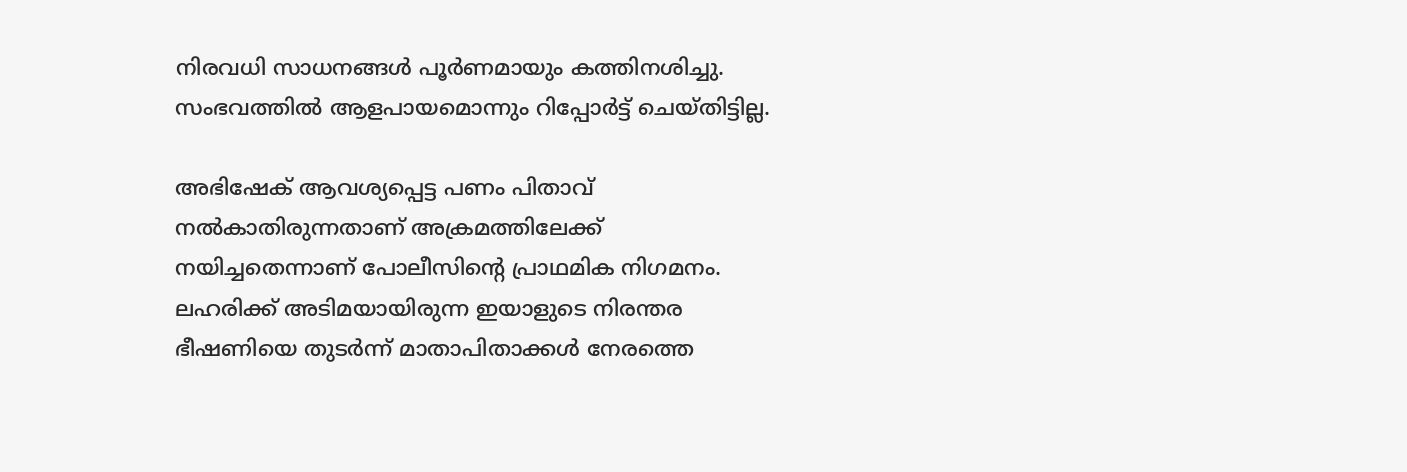നിരവധി സാധനങ്ങൾ പൂർണമായും കത്തിനശിച്ചു. സംഭവത്തിൽ ആളപായമൊന്നും റിപ്പോർട്ട് ചെയ്തിട്ടില്ല.

അഭിഷേക് ആവശ്യപ്പെട്ട പണം പിതാവ് നൽകാതിരുന്നതാണ് അക്രമത്തിലേക്ക് നയിച്ചതെന്നാണ് പോലീസിന്റെ പ്രാഥമിക നിഗമനം. ലഹരിക്ക് അടിമയായിരുന്ന ഇയാളുടെ നിരന്തര ഭീഷണിയെ തുടർന്ന് മാതാപിതാക്കൾ നേരത്തെ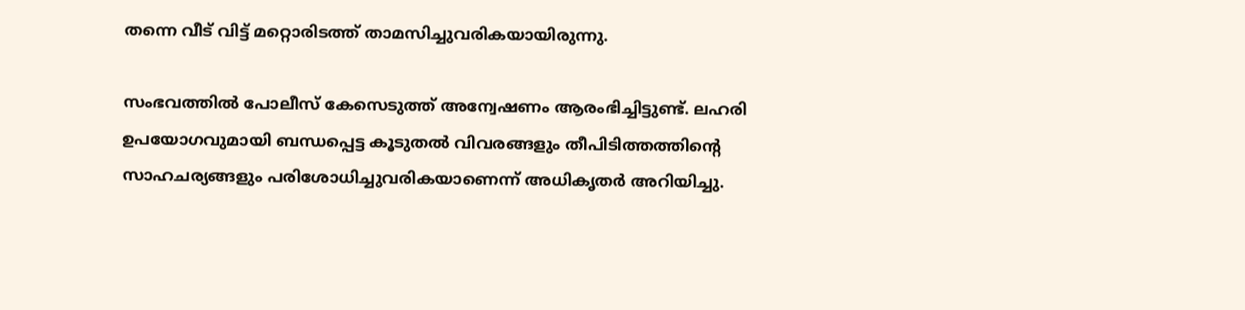തന്നെ വീട് വിട്ട് മറ്റൊരിടത്ത് താമസിച്ചുവരികയായിരുന്നു.

സംഭവത്തിൽ പോലീസ് കേസെടുത്ത് അന്വേഷണം ആരംഭിച്ചിട്ടുണ്ട്. ലഹരി ഉപയോഗവുമായി ബന്ധപ്പെട്ട കൂടുതൽ വിവരങ്ങളും തീപിടിത്തത്തിന്റെ സാഹചര്യങ്ങളും പരിശോധിച്ചുവരികയാണെന്ന് അധികൃതർ അറിയിച്ചു.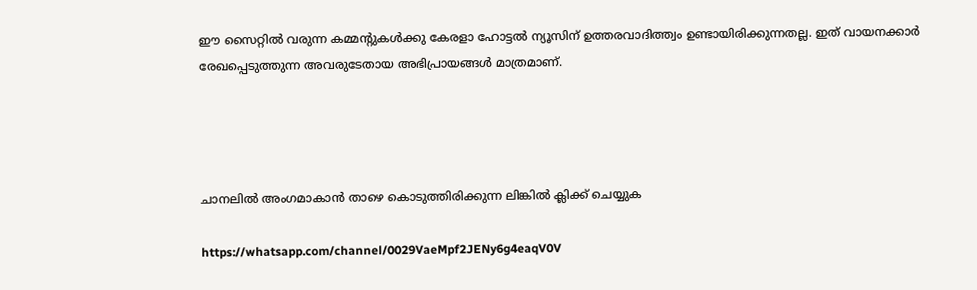ഈ സൈറ്റിൽ വരുന്ന കമ്മന്റുകൾക്കു കേരളാ ഹോട്ടൽ ന്യൂസിന് ഉത്തരവാദിത്ത്വം ഉണ്ടായിരിക്കുന്നതല്ല. ഇത് വായനക്കാർ രേഖപ്പെടുത്തുന്ന അവരുടേതായ അഭിപ്രായങ്ങൾ മാത്രമാണ്.




ചാനലിൽ അംഗമാകാൻ താഴെ കൊടുത്തിരിക്കുന്ന ലിങ്കിൽ ക്ലിക്ക് ചെയ്യുക

https://whatsapp.com/channel/0029VaeMpf2JENy6g4eaqV0V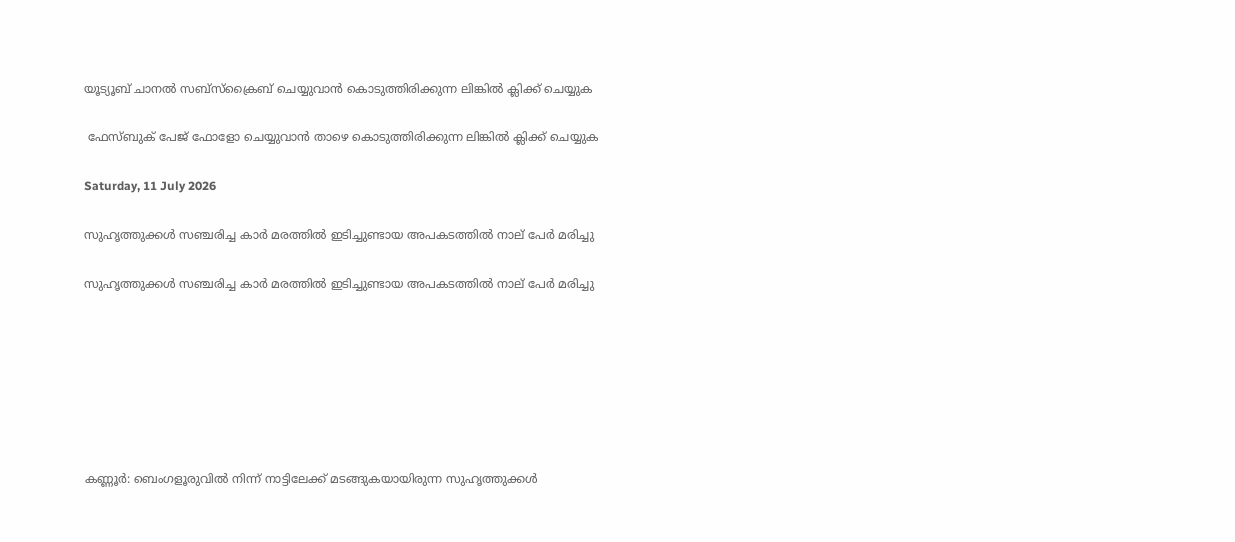യൂട്യൂബ് ചാനൽ സബ്സ്ക്രൈബ് ചെയ്യുവാൻ കൊടുത്തിരിക്കുന്ന ലിങ്കിൽ ക്ലിക്ക് ചെയ്യുക

 ഫേസ്ബുക് പേജ് ഫോളോ ചെയ്യുവാൻ താഴെ കൊടുത്തിരിക്കുന്ന ലിങ്കിൽ ക്ലിക്ക് ചെയ്യുക

Saturday, 11 July 2026

സുഹൃത്തുക്കൾ സഞ്ചരിച്ച കാർ മരത്തിൽ ഇടിച്ചുണ്ടായ അപകടത്തിൽ നാല് പേർ മരിച്ചു

സുഹൃത്തുക്കൾ സഞ്ചരിച്ച കാർ മരത്തിൽ ഇടിച്ചുണ്ടായ അപകടത്തിൽ നാല് പേർ മരിച്ചു







കണ്ണൂർ: ബെംഗളൂരുവിൽ നിന്ന് നാട്ടിലേക്ക് മടങ്ങുകയായിരുന്ന സുഹൃത്തുക്കൾ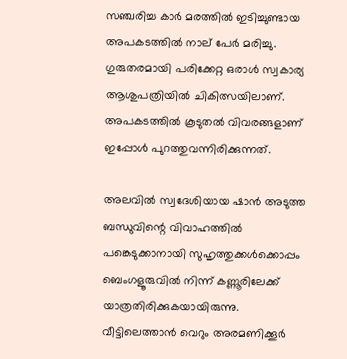സഞ്ചരിച്ച കാർ മരത്തിൽ ഇടിച്ചുണ്ടായ അപകടത്തിൽ നാല് പേർ മരിച്ചു. ഗുരുതരമായി പരിക്കേറ്റ ഒരാൾ സ്വകാര്യ ആശുപത്രിയിൽ ചികിത്സയിലാണ്. അപകടത്തിൽ കൂടുതൽ വിവരങ്ങളാണ് ഇപ്പോൾ പുറത്തുവന്നിരിക്കുന്നത്.

അലവിൽ സ്വദേശിയായ ഷാൻ അടുത്ത ബന്ധുവിന്റെ വിവാഹത്തിൽ പങ്കെടുക്കാനായി സുഹൃത്തുക്കൾക്കൊപ്പം ബെംഗളൂരുവിൽ നിന്ന് കണ്ണൂരിലേക്ക് യാത്രതിരിക്കുകയായിരുന്നു. വീട്ടിലെത്താൻ വെറും അരമണിക്കൂർ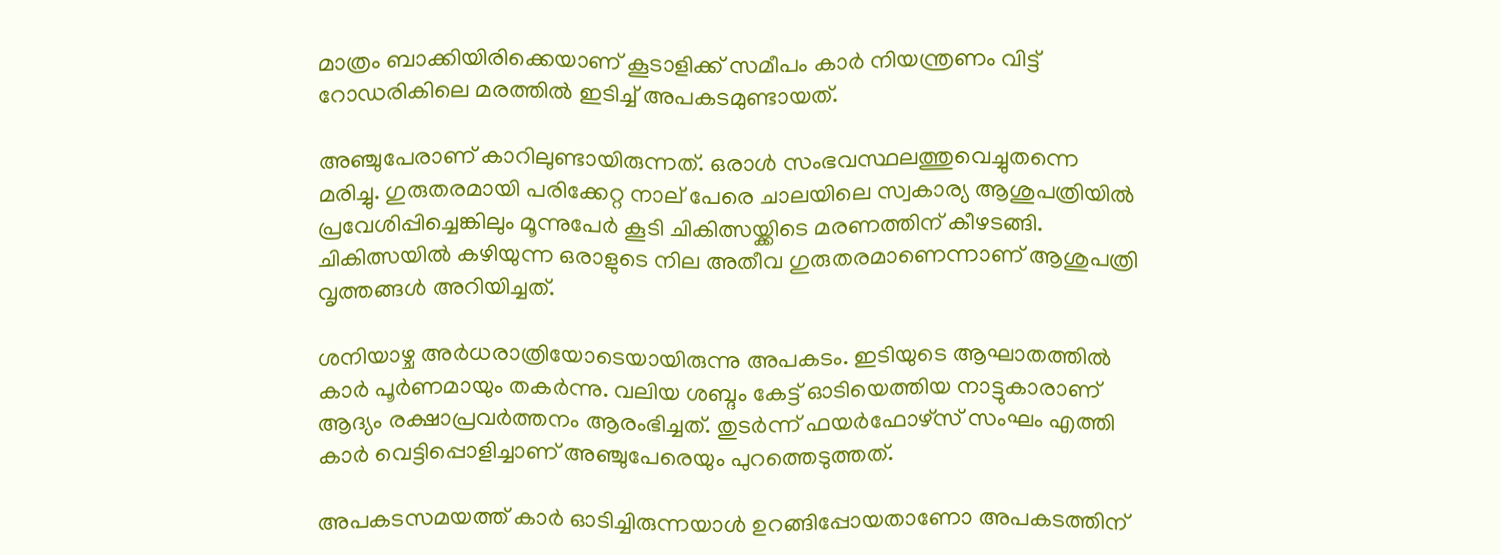മാത്രം ബാക്കിയിരിക്കെയാണ് കൂടാളിക്ക് സമീപം കാർ നിയന്ത്രണം വിട്ട് റോഡരികിലെ മരത്തിൽ ഇടിച്ച് അപകടമുണ്ടായത്.

അഞ്ചുപേരാണ് കാറിലുണ്ടായിരുന്നത്. ഒരാൾ സംഭവസ്ഥലത്തുവെച്ചുതന്നെ മരിച്ചു. ഗുരുതരമായി പരിക്കേറ്റ നാല് പേരെ ചാലയിലെ സ്വകാര്യ ആശുപത്രിയിൽ പ്രവേശിപ്പിച്ചെങ്കിലും മൂന്നുപേർ കൂടി ചികിത്സയ്ക്കിടെ മരണത്തിന് കീഴടങ്ങി. ചികിത്സയിൽ കഴിയുന്ന ഒരാളുടെ നില അതീവ ഗുരുതരമാണെന്നാണ് ആശുപത്രി വൃത്തങ്ങൾ അറിയിച്ചത്.

ശനിയാഴ്ച അർധരാത്രിയോടെയായിരുന്നു അപകടം. ഇടിയുടെ ആഘാതത്തിൽ കാർ പൂർണമായും തകർന്നു. വലിയ ശബ്ദം കേട്ട് ഓടിയെത്തിയ നാട്ടുകാരാണ് ആദ്യം രക്ഷാപ്രവർത്തനം ആരംഭിച്ചത്. തുടർന്ന് ഫയർഫോഴ്‌സ് സംഘം എത്തി കാർ വെട്ടിപ്പൊളിച്ചാണ് അഞ്ചുപേരെയും പുറത്തെടുത്തത്.

അപകടസമയത്ത് കാർ ഓടിച്ചിരുന്നയാൾ ഉറങ്ങിപ്പോയതാണോ അപകടത്തിന്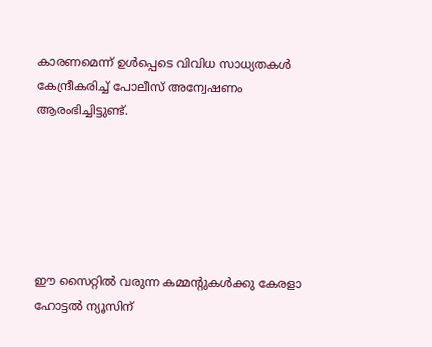കാരണമെന്ന് ഉൾപ്പെടെ വിവിധ സാധ്യതകൾ കേന്ദ്രീകരിച്ച് പോലീസ് അന്വേഷണം ആരംഭിച്ചിട്ടുണ്ട്.






ഈ സൈറ്റിൽ വരുന്ന കമ്മന്റുകൾക്കു കേരളാ ഹോട്ടൽ ന്യൂസിന്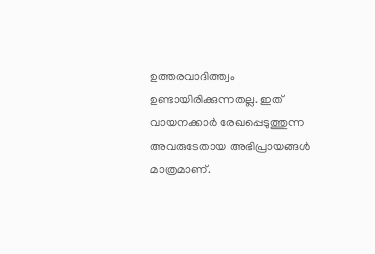ഉത്തരവാദിത്ത്വം ഉണ്ടായിരിക്കുന്നതല്ല. ഇത് വായനക്കാർ രേഖപ്പെടുത്തുന്ന അവരുടേതായ അഭിപ്രായങ്ങൾ മാത്രമാണ്.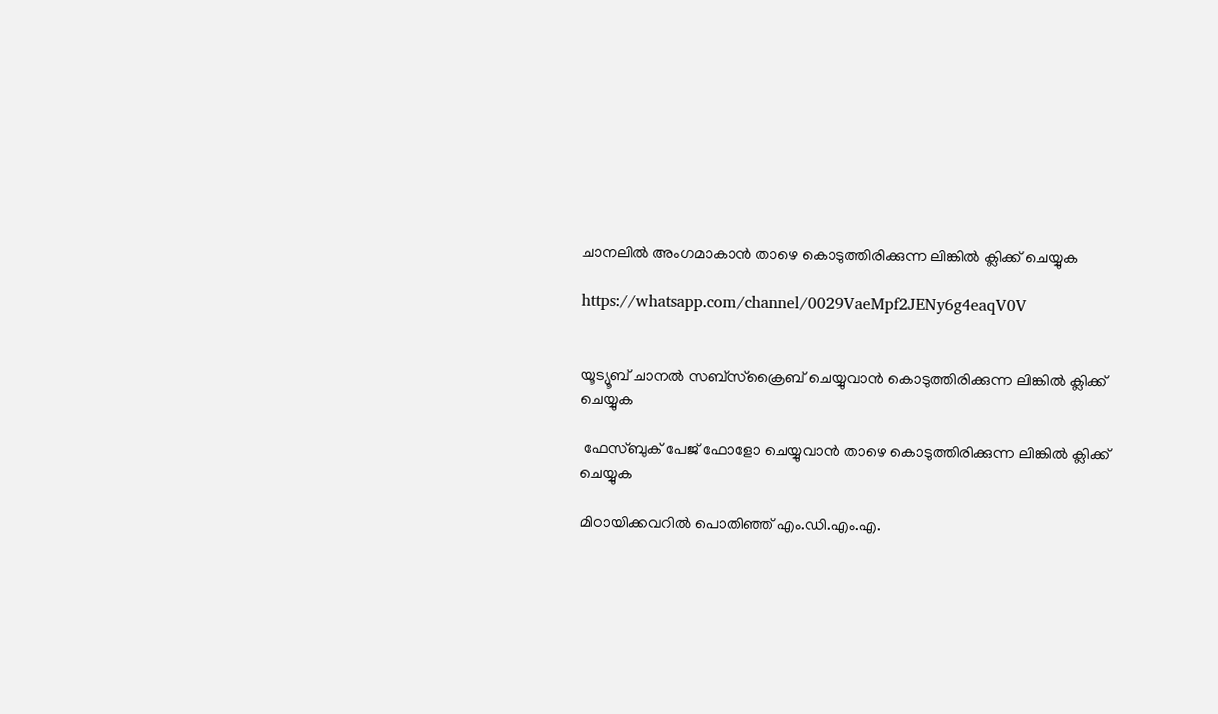ചാനലിൽ അംഗമാകാൻ താഴെ കൊടുത്തിരിക്കുന്ന ലിങ്കിൽ ക്ലിക്ക് ചെയ്യുക

https://whatsapp.com/channel/0029VaeMpf2JENy6g4eaqV0V


യൂട്യൂബ് ചാനൽ സബ്സ്ക്രൈബ് ചെയ്യുവാൻ കൊടുത്തിരിക്കുന്ന ലിങ്കിൽ ക്ലിക്ക് ചെയ്യുക

 ഫേസ്ബുക് പേജ് ഫോളോ ചെയ്യുവാൻ താഴെ കൊടുത്തിരിക്കുന്ന ലിങ്കിൽ ക്ലിക്ക് ചെയ്യുക

മിഠായിക്കവറിൽ പൊതിഞ്ഞ് എം.ഡി.എം.എ.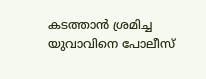കടത്താൻ ശ്രമിച്ച യുവാവിനെ പോലീസ്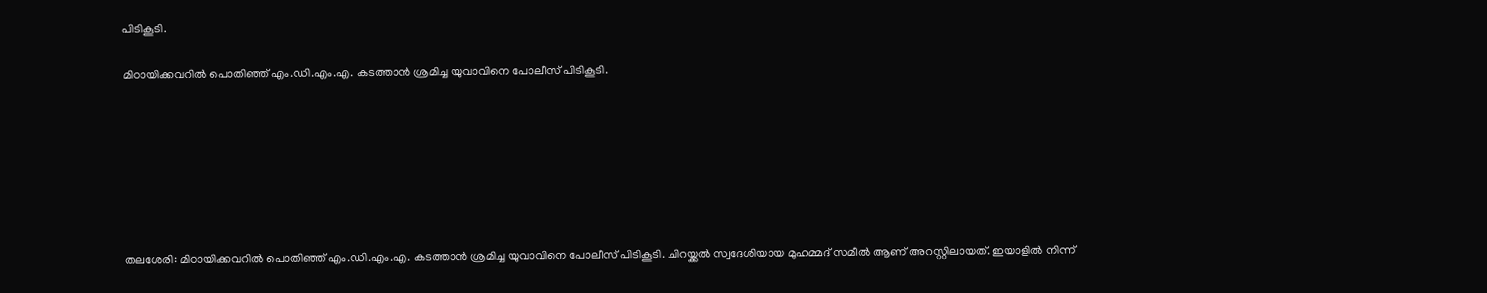പിടികൂടി.

മിഠായിക്കവറിൽ പൊതിഞ്ഞ് എം.ഡി.എം.എ. കടത്താൻ ശ്രമിച്ച യുവാവിനെ പോലീസ് പിടികൂടി.







തലശേരി: മിഠായിക്കവറിൽ പൊതിഞ്ഞ് എം.ഡി.എം.എ. കടത്താൻ ശ്രമിച്ച യുവാവിനെ പോലീസ് പിടികൂടി. ചിറയ്ക്കൽ സ്വദേശിയായ മുഹമ്മദ് സമീൽ ആണ് അറസ്റ്റിലായത്. ഇയാളിൽ നിന്ന്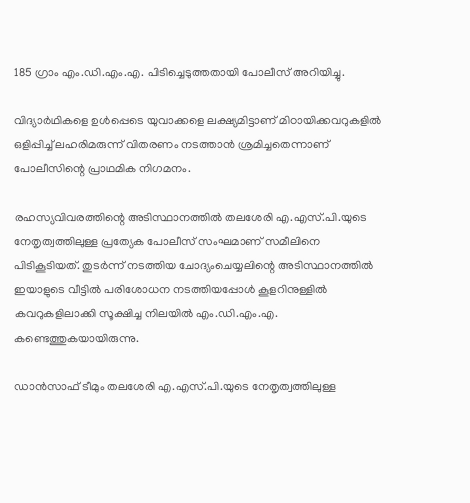185 ഗ്രാം എം.ഡി.എം.എ. പിടിച്ചെടുത്തതായി പോലീസ് അറിയിച്ചു.

വിദ്യാർഥികളെ ഉൾപ്പെടെ യുവാക്കളെ ലക്ഷ്യമിട്ടാണ് മിഠായിക്കവറുകളിൽ ഒളിപ്പിച്ച് ലഹരിമരുന്ന് വിതരണം നടത്താൻ ശ്രമിച്ചതെന്നാണ് പോലീസിന്റെ പ്രാഥമിക നിഗമനം.

രഹസ്യവിവരത്തിന്റെ അടിസ്ഥാനത്തിൽ തലശേരി എ.എസ്.പി.യുടെ നേതൃത്വത്തിലുള്ള പ്രത്യേക പോലീസ് സംഘമാണ് സമീലിനെ പിടികൂടിയത്. തുടർന്ന് നടത്തിയ ചോദ്യംചെയ്യലിന്റെ അടിസ്ഥാനത്തിൽ ഇയാളുടെ വീട്ടിൽ പരിശോധന നടത്തിയപ്പോൾ കൂളറിനുള്ളിൽ കവറുകളിലാക്കി സൂക്ഷിച്ച നിലയിൽ എം.ഡി.എം.എ. കണ്ടെത്തുകയായിരുന്നു.

ഡാൻസാഫ് ടീമും തലശേരി എ.എസ്.പി.യുടെ നേതൃത്വത്തിലുള്ള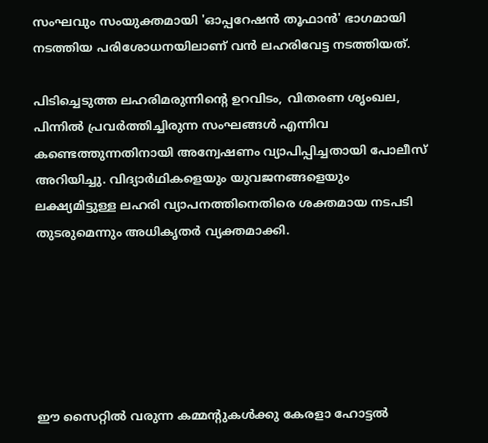സംഘവും സംയുക്തമായി 'ഓപ്പറേഷൻ തൂഫാൻ' ഭാഗമായി നടത്തിയ പരിശോധനയിലാണ് വൻ ലഹരിവേട്ട നടത്തിയത്.

പിടിച്ചെടുത്ത ലഹരിമരുന്നിന്റെ ഉറവിടം, വിതരണ ശൃംഖല, പിന്നിൽ പ്രവർത്തിച്ചിരുന്ന സംഘങ്ങൾ എന്നിവ കണ്ടെത്തുന്നതിനായി അന്വേഷണം വ്യാപിപ്പിച്ചതായി പോലീസ് അറിയിച്ചു. വിദ്യാർഥികളെയും യുവജനങ്ങളെയും ലക്ഷ്യമിട്ടുള്ള ലഹരി വ്യാപനത്തിനെതിരെ ശക്തമായ നടപടി തുടരുമെന്നും അധികൃതർ വ്യക്തമാക്കി.






ഈ സൈറ്റിൽ വരുന്ന കമ്മന്റുകൾക്കു കേരളാ ഹോട്ടൽ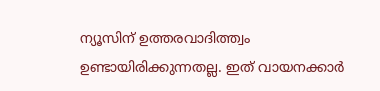ന്യൂസിന് ഉത്തരവാദിത്ത്വം ഉണ്ടായിരിക്കുന്നതല്ല. ഇത് വായനക്കാർ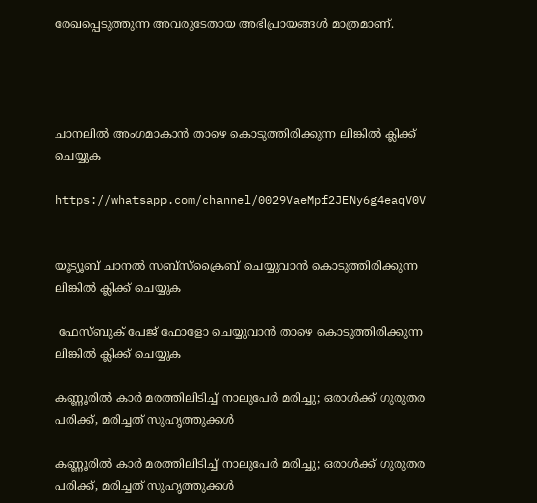രേഖപ്പെടുത്തുന്ന അവരുടേതായ അഭിപ്രായങ്ങൾ മാത്രമാണ്.




ചാനലിൽ അംഗമാകാൻ താഴെ കൊടുത്തിരിക്കുന്ന ലിങ്കിൽ ക്ലിക്ക് ചെയ്യുക

https://whatsapp.com/channel/0029VaeMpf2JENy6g4eaqV0V


യൂട്യൂബ് ചാനൽ സബ്സ്ക്രൈബ് ചെയ്യുവാൻ കൊടുത്തിരിക്കുന്ന ലിങ്കിൽ ക്ലിക്ക് ചെയ്യുക

 ഫേസ്ബുക് പേജ് ഫോളോ ചെയ്യുവാൻ താഴെ കൊടുത്തിരിക്കുന്ന ലിങ്കിൽ ക്ലിക്ക് ചെയ്യുക

കണ്ണൂരിൽ കാർ മരത്തിലിടിച്ച് നാലുപേർ മരിച്ചു; ഒരാൾക്ക് ഗുരുതര പരിക്ക്, മരിച്ചത് സുഹൃത്തുക്കൾ

കണ്ണൂരിൽ കാർ മരത്തിലിടിച്ച് നാലുപേർ മരിച്ചു; ഒരാൾക്ക് ഗുരുതര പരിക്ക്, മരിച്ചത് സുഹൃത്തുക്കൾ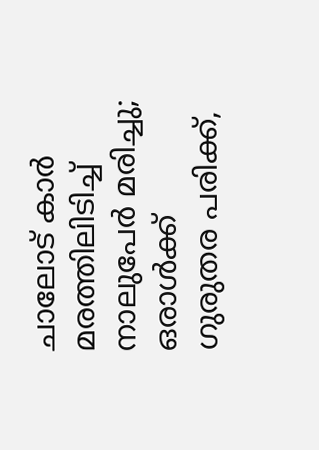ചാലോട് കാർ മരത്തിലിടിച്ച് നാലുപേർ മരിച്ചു; ഒരാൾക്ക് ഗുരുതര പരിക്ക്,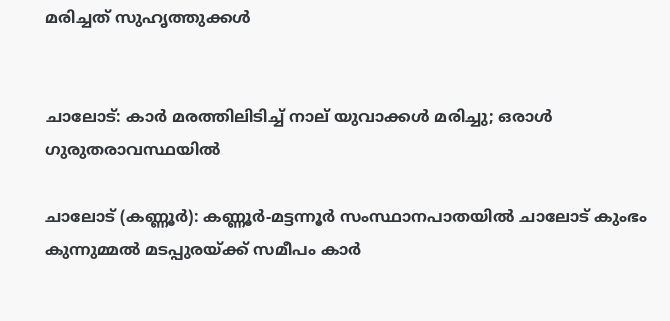മരിച്ചത് സുഹൃത്തുക്കൾ


ചാലോട്: കാർ മരത്തിലിടിച്ച് നാല് യുവാക്കൾ മരിച്ചു; ഒരാൾ ഗുരുതരാവസ്ഥയിൽ

ചാലോട് (കണ്ണൂർ): കണ്ണൂർ-മട്ടന്നൂർ സംസ്ഥാനപാതയിൽ ചാലോട് കുംഭം കുന്നുമ്മൽ മടപ്പുരയ്ക്ക് സമീപം കാർ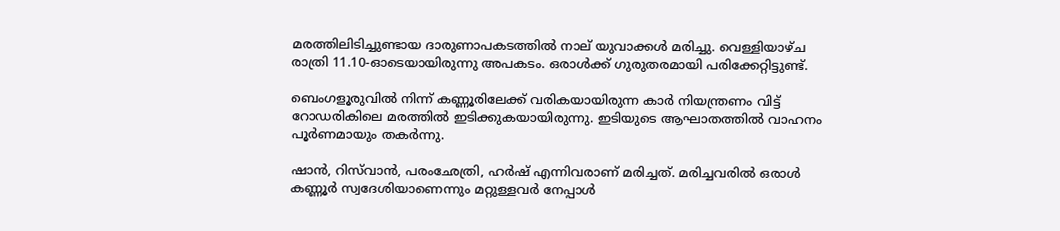മരത്തിലിടിച്ചുണ്ടായ ദാരുണാപകടത്തിൽ നാല് യുവാക്കൾ മരിച്ചു. വെള്ളിയാഴ്ച രാത്രി 11.10-ഓടെയായിരുന്നു അപകടം. ഒരാൾക്ക് ഗുരുതരമായി പരിക്കേറ്റിട്ടുണ്ട്.

ബെംഗളൂരുവിൽ നിന്ന് കണ്ണൂരിലേക്ക് വരികയായിരുന്ന കാർ നിയന്ത്രണം വിട്ട് റോഡരികിലെ മരത്തിൽ ഇടിക്കുകയായിരുന്നു. ഇടിയുടെ ആഘാതത്തിൽ വാഹനം പൂർണമായും തകർന്നു.

ഷാൻ, റിസ്‌വാൻ, പരംഛേത്രി, ഹർഷ് എന്നിവരാണ് മരിച്ചത്. മരിച്ചവരിൽ ഒരാൾ കണ്ണൂർ സ്വദേശിയാണെന്നും മറ്റുള്ളവർ നേപ്പാൾ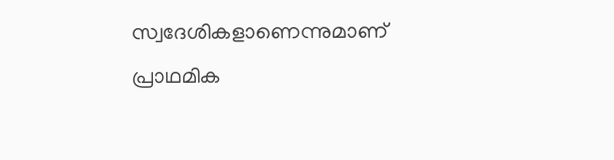സ്വദേശികളാണെന്നുമാണ് പ്രാഥമിക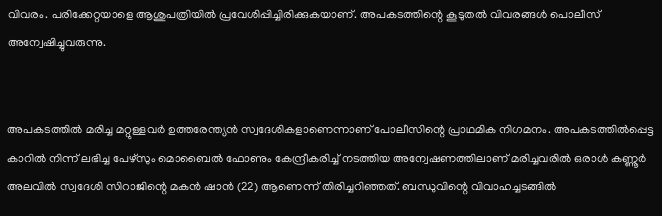വിവരം. പരിക്കേറ്റയാളെ ആശുപത്രിയിൽ പ്രവേശിപ്പിച്ചിരിക്കുകയാണ്. അപകടത്തിന്റെ കൂടുതൽ വിവരങ്ങൾ പൊലീസ് അന്വേഷിച്ചുവരുന്നു.


അപകടത്തിൽ മരിച്ച മറ്റുള്ളവർ ഉത്തരേന്ത്യൻ സ്വദേശികളാണെന്നാണ് പോലീസിന്റെ പ്രാഥമിക നിഗമനം. അപകടത്തിൽപ്പെട്ട കാറിൽ നിന്ന് ലഭിച്ച പേഴ്‌സും മൊബൈൽ ഫോണും കേന്ദ്രീകരിച്ച് നടത്തിയ അന്വേഷണത്തിലാണ് മരിച്ചവരിൽ ഒരാൾ കണ്ണൂർ അലവിൽ സ്വദേശി സിറാജിന്റെ മകൻ ഷാൻ (22) ആണെന്ന് തിരിച്ചറിഞ്ഞത്. ബന്ധുവിന്റെ വിവാഹച്ചടങ്ങിൽ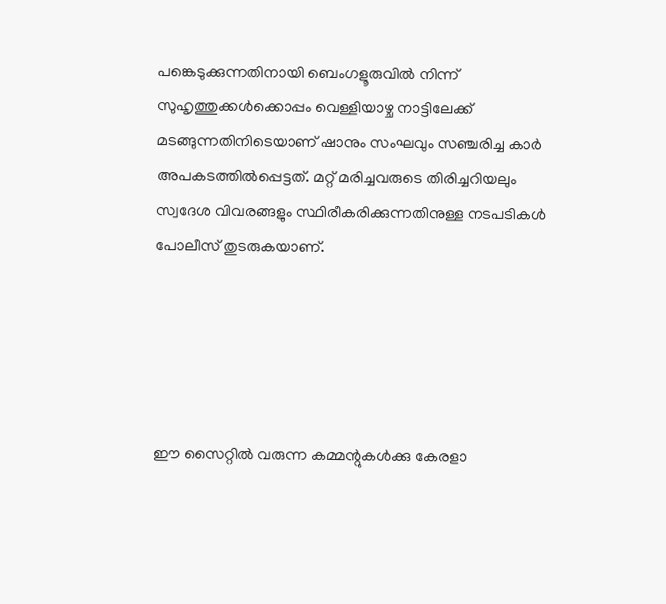പങ്കെടുക്കുന്നതിനായി ബെംഗളൂരുവിൽ നിന്ന് സുഹൃത്തുക്കൾക്കൊപ്പം വെള്ളിയാഴ്ച നാട്ടിലേക്ക് മടങ്ങുന്നതിനിടെയാണ് ഷാനും സംഘവും സഞ്ചരിച്ച കാർ അപകടത്തിൽപ്പെട്ടത്. മറ്റ് മരിച്ചവരുടെ തിരിച്ചറിയലും സ്വദേശ വിവരങ്ങളും സ്ഥിരീകരിക്കുന്നതിനുള്ള നടപടികൾ പോലീസ് തുടരുകയാണ്.





ഈ സൈറ്റിൽ വരുന്ന കമ്മന്റുകൾക്കു കേരളാ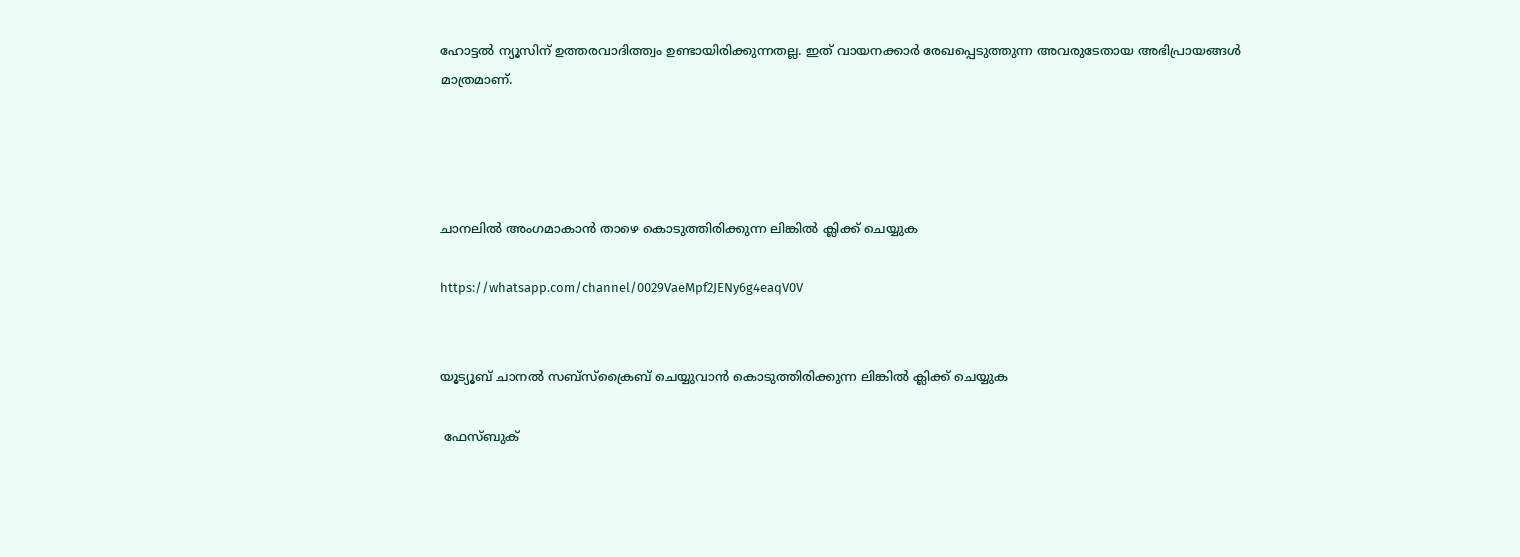ഹോട്ടൽ ന്യൂസിന് ഉത്തരവാദിത്ത്വം ഉണ്ടായിരിക്കുന്നതല്ല. ഇത് വായനക്കാർ രേഖപ്പെടുത്തുന്ന അവരുടേതായ അഭിപ്രായങ്ങൾ മാത്രമാണ്.




ചാനലിൽ അംഗമാകാൻ താഴെ കൊടുത്തിരിക്കുന്ന ലിങ്കിൽ ക്ലിക്ക് ചെയ്യുക

https://whatsapp.com/channel/0029VaeMpf2JENy6g4eaqV0V


യൂട്യൂബ് ചാനൽ സബ്സ്ക്രൈബ് ചെയ്യുവാൻ കൊടുത്തിരിക്കുന്ന ലിങ്കിൽ ക്ലിക്ക് ചെയ്യുക

 ഫേസ്ബുക്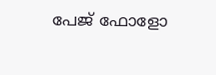പേജ് ഫോളോ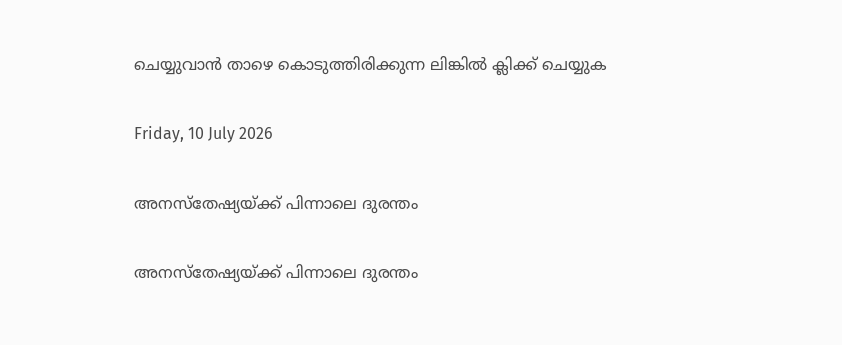ചെയ്യുവാൻ താഴെ കൊടുത്തിരിക്കുന്ന ലിങ്കിൽ ക്ലിക്ക് ചെയ്യുക

Friday, 10 July 2026

അനസ്തേഷ്യയ്ക്ക് പിന്നാലെ ദുരന്തം

അനസ്തേഷ്യയ്ക്ക് പിന്നാലെ ദുരന്തം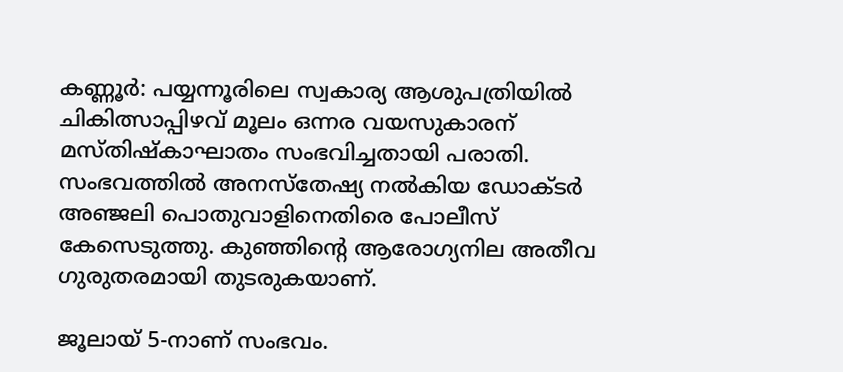കണ്ണൂർ: പയ്യന്നൂരിലെ സ്വകാര്യ ആശുപത്രിയിൽ ചികിത്സാപ്പിഴവ് മൂലം ഒന്നര വയസുകാരന് മസ്തിഷ്കാഘാതം സംഭവിച്ചതായി പരാതി. സംഭവത്തിൽ അനസ്തേഷ്യ നൽകിയ ഡോക്ടർ അഞ്ജലി പൊതുവാളിനെതിരെ പോലീസ് കേസെടുത്തു. കുഞ്ഞിന്റെ ആരോഗ്യനില അതീവ ഗുരുതരമായി തുടരുകയാണ്.

ജൂലായ് 5-നാണ് സംഭവം.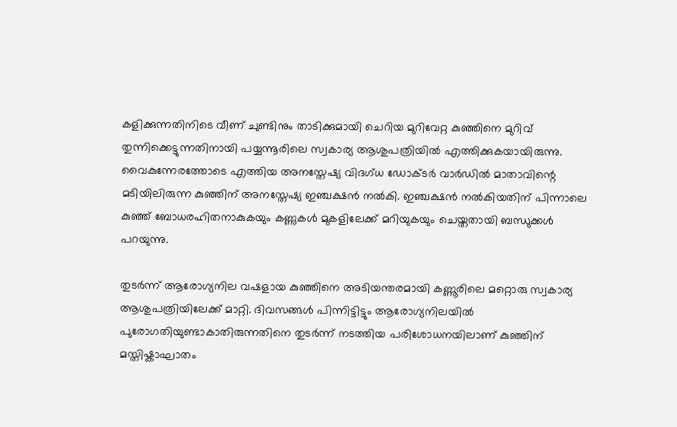കളിക്കുന്നതിനിടെ വീണ് ചുണ്ടിനും താടിക്കുമായി ചെറിയ മുറിവേറ്റ കുഞ്ഞിനെ മുറിവ് തുന്നിക്കെട്ടുന്നതിനായി പയ്യന്നൂരിലെ സ്വകാര്യ ആശുപത്രിയിൽ എത്തിക്കുകയായിരുന്നു. വൈകുന്നേരത്തോടെ എത്തിയ അനസ്തേഷ്യ വിദഗ്ധ ഡോക്ടർ വാർഡിൽ മാതാവിന്റെ മടിയിലിരുന്ന കുഞ്ഞിന് അനസ്തേഷ്യ ഇഞ്ചക്ഷൻ നൽകി. ഇഞ്ചക്ഷൻ നൽകിയതിന് പിന്നാലെ കുഞ്ഞ് ബോധരഹിതനാകുകയും കണ്ണുകൾ മുകളിലേക്ക് മറിയുകയും ചെയ്തതായി ബന്ധുക്കൾ പറയുന്നു.

തുടർന്ന് ആരോഗ്യനില വഷളായ കുഞ്ഞിനെ അടിയന്തരമായി കണ്ണൂരിലെ മറ്റൊരു സ്വകാര്യ ആശുപത്രിയിലേക്ക് മാറ്റി. ദിവസങ്ങൾ പിന്നിട്ടിട്ടും ആരോഗ്യനിലയിൽ പുരോഗതിയുണ്ടാകാതിരുന്നതിനെ തുടർന്ന് നടത്തിയ പരിശോധനയിലാണ് കുഞ്ഞിന് മസ്തിഷ്കാഘാതം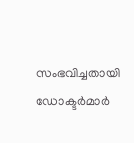സംഭവിച്ചതായി ഡോക്ടർമാർ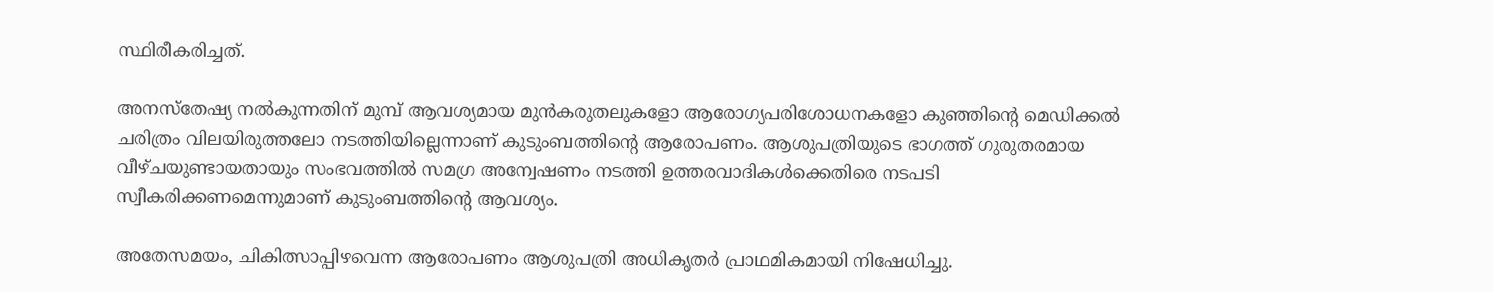സ്ഥിരീകരിച്ചത്.

അനസ്തേഷ്യ നൽകുന്നതിന് മുമ്പ് ആവശ്യമായ മുൻകരുതലുകളോ ആരോഗ്യപരിശോധനകളോ കുഞ്ഞിന്റെ മെഡിക്കൽ ചരിത്രം വിലയിരുത്തലോ നടത്തിയില്ലെന്നാണ് കുടുംബത്തിന്റെ ആരോപണം. ആശുപത്രിയുടെ ഭാഗത്ത് ഗുരുതരമായ വീഴ്ചയുണ്ടായതായും സംഭവത്തിൽ സമഗ്ര അന്വേഷണം നടത്തി ഉത്തരവാദികൾക്കെതിരെ നടപടി സ്വീകരിക്കണമെന്നുമാണ് കുടുംബത്തിന്റെ ആവശ്യം.

അതേസമയം, ചികിത്സാപ്പിഴവെന്ന ആരോപണം ആശുപത്രി അധികൃതർ പ്രാഥമികമായി നിഷേധിച്ചു.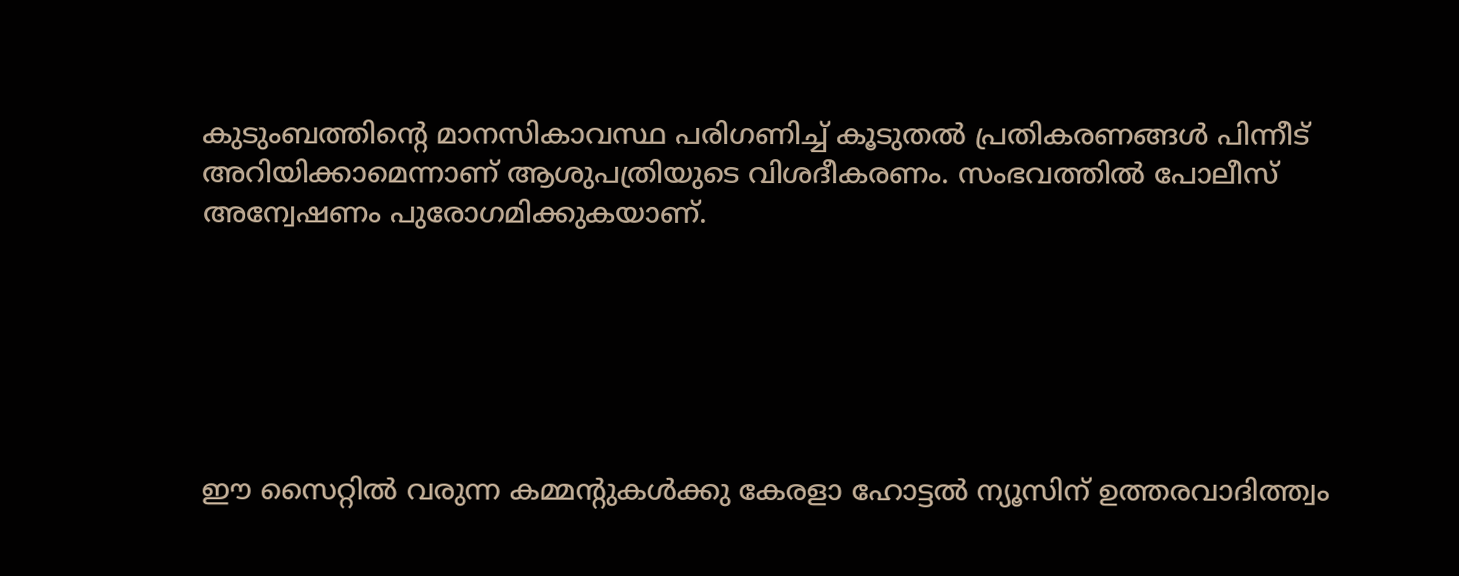കുടുംബത്തിന്റെ മാനസികാവസ്ഥ പരിഗണിച്ച് കൂടുതൽ പ്രതികരണങ്ങൾ പിന്നീട് അറിയിക്കാമെന്നാണ് ആശുപത്രിയുടെ വിശദീകരണം. സംഭവത്തിൽ പോലീസ് അന്വേഷണം പുരോഗമിക്കുകയാണ്.






ഈ സൈറ്റിൽ വരുന്ന കമ്മന്റുകൾക്കു കേരളാ ഹോട്ടൽ ന്യൂസിന് ഉത്തരവാദിത്ത്വം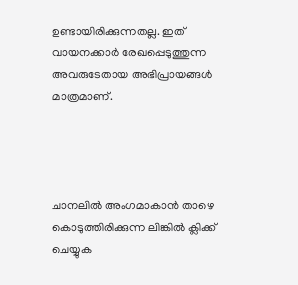ഉണ്ടായിരിക്കുന്നതല്ല. ഇത് വായനക്കാർ രേഖപ്പെടുത്തുന്ന അവരുടേതായ അഭിപ്രായങ്ങൾ മാത്രമാണ്.




ചാനലിൽ അംഗമാകാൻ താഴെ കൊടുത്തിരിക്കുന്ന ലിങ്കിൽ ക്ലിക്ക് ചെയ്യുക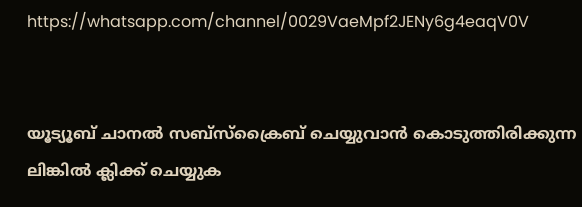https://whatsapp.com/channel/0029VaeMpf2JENy6g4eaqV0V


യൂട്യൂബ് ചാനൽ സബ്സ്ക്രൈബ് ചെയ്യുവാൻ കൊടുത്തിരിക്കുന്ന ലിങ്കിൽ ക്ലിക്ക് ചെയ്യുക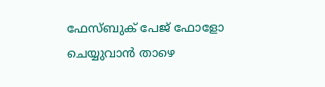ഫേസ്ബുക് പേജ് ഫോളോ ചെയ്യുവാൻ താഴെ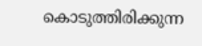കൊടുത്തിരിക്കുന്ന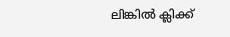ലിങ്കിൽ ക്ലിക്ക്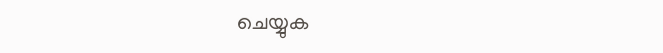ചെയ്യുക